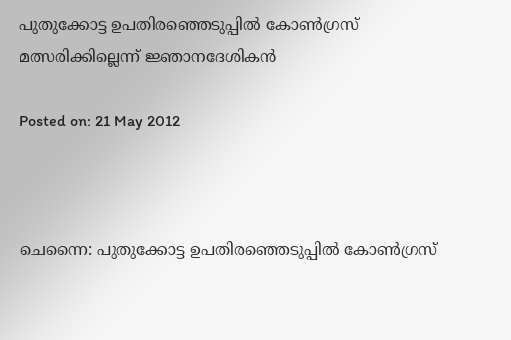പുതുക്കോട്ട ഉപതിരഞ്ഞെടുപ്പില്‍ കോണ്‍ഗ്രസ് മത്സരിക്കില്ലെന്ന് ജ്ഞാനദേശികന്‍

Posted on: 21 May 2012



ചെന്നൈ: പുതുക്കോട്ട ഉപതിരഞ്ഞെടുപ്പില്‍ കോണ്‍ഗ്രസ്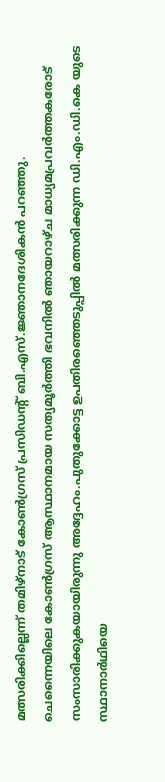മത്സരിക്കില്ലെന്ന് തമിഴ്‌നാട് കോണ്‍ഗ്രസ് പ്രസിഡന്റ് ബി.എസ്.ജ്ഞാനദേശികന്‍ പറഞ്ഞു.
ചെന്നൈയിലെ കോണ്‍ഗ്രസ് ആസ്ഥാനമായ സത്യമൂര്‍ത്തി ഭവനില്‍ ഞായറാഴ്ച മാധ്യമപ്രവര്‍ത്തകരോട് സംസാരിക്കുകയായിരുന്നു അദ്ദേഹം.പുതുക്കോട്ട ഉപതിരഞ്ഞെടുപ്പില്‍ മത്സരിക്കുന്ന ഡി.എം.ഡി.കെ യുടെ സ്ഥാനാര്‍ഥിയെ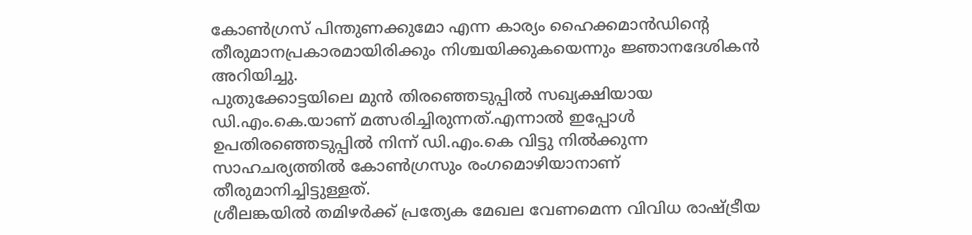കോണ്‍ഗ്രസ് പിന്തുണക്കുമോ എന്ന കാര്യം ഹൈക്കമാന്‍ഡിന്റെ തീരുമാനപ്രകാരമായിരിക്കും നിശ്ചയിക്കുകയെന്നും ജ്ഞാനദേശികന്‍ അറിയിച്ചു.
പുതുക്കോട്ടയിലെ മുന്‍ തിരഞ്ഞെടുപ്പില്‍ സഖ്യക്ഷിയായ ഡി.എം.കെ.യാണ് മത്സരിച്ചിരുന്നത്.എന്നാല്‍ ഇപ്പോള്‍ ഉപതിരഞ്ഞെടുപ്പില്‍ നിന്ന് ഡി.എം.കെ വിട്ടു നില്‍ക്കുന്ന സാഹചര്യത്തില്‍ കോണ്‍ഗ്രസും രംഗമൊഴിയാനാണ് തീരുമാനിച്ചിട്ടുള്ളത്.
ശ്രീലങ്കയില്‍ തമിഴര്‍ക്ക് പ്രത്യേക മേഖല വേണമെന്ന വിവിധ രാഷ്ട്രീയ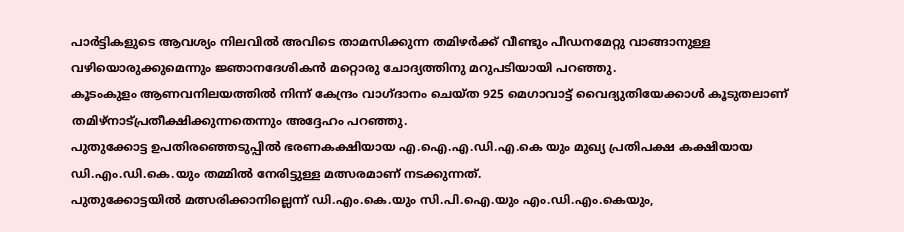പാര്‍ട്ടികളുടെ ആവശ്യം നിലവില്‍ അവിടെ താമസിക്കുന്ന തമിഴര്‍ക്ക് വീണ്ടും പീഡനമേറ്റു വാങ്ങാനുള്ള വഴിയൊരുക്കുമെന്നും ജ്ഞാനദേശികന്‍ മറ്റൊരു ചോദ്യത്തിനു മറുപടിയായി പറഞ്ഞു.
കൂടംകുളം ആണവനിലയത്തില്‍ നിന്ന് കേന്ദ്രം വാഗ്ദാനം ചെയ്ത 925 മെഗാവാട്ട് വൈദ്യുതിയേക്കാള്‍ കൂടുതലാണ് തമിഴ്‌നാട്പ്രതീക്ഷിക്കുന്നതെന്നും അദ്ദേഹം പറഞ്ഞു.
പുതുക്കോട്ട ഉപതിരഞ്ഞെടുപ്പില്‍ ഭരണകക്ഷിയായ എ.ഐ.എ.ഡി.എ.കെ യും മുഖ്യ പ്രതിപക്ഷ കക്ഷിയായ ഡി.എം.ഡി.കെ.യും തമ്മില്‍ നേരിട്ടുള്ള മത്സരമാണ് നടക്കുന്നത്.
പുതുക്കോട്ടയില്‍ മത്സരിക്കാനില്ലെന്ന് ഡി.എം.കെ.യും സി.പി.ഐ.യും എം.ഡി.എം.കെയും,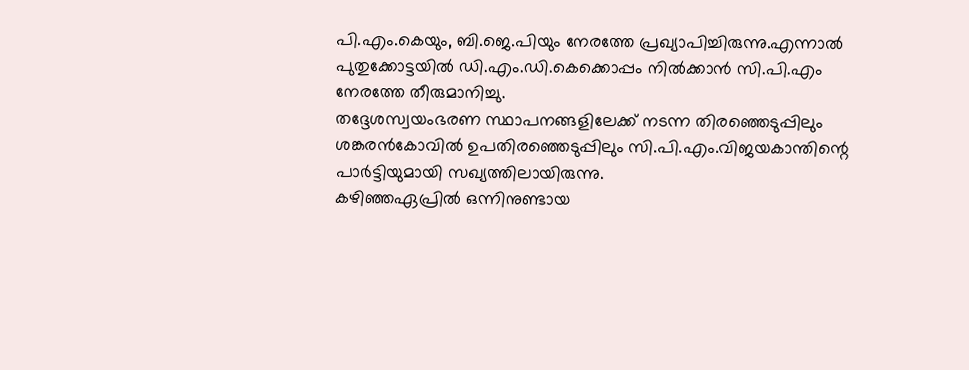പി.എം.കെയും, ബി.ജെ.പിയും നേരത്തേ പ്രഖ്യാപിച്ചിരുന്നു.എന്നാല്‍ പുതുക്കോട്ടയില്‍ ഡി.എം.ഡി.കെക്കൊപ്പം നില്‍ക്കാന്‍ സി.പി.എം നേരത്തേ തീരുമാനിച്ചു.
തദ്ദേശസ്വയംഭരണ സ്ഥാപനങ്ങളിലേക്ക് നടന്ന തിരഞ്ഞെടുപ്പിലും ശങ്കരന്‍കോവില്‍ ഉപതിരഞ്ഞെടുപ്പിലും സി.പി.എം.വിജയകാന്തിന്റെ പാര്‍ട്ടിയുമായി സഖ്യത്തിലായിരുന്നു.
കഴിഞ്ഞഏപ്രില്‍ ഒന്നിനുണ്ടായ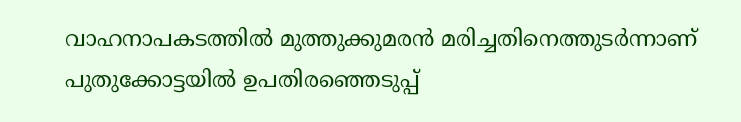വാഹനാപകടത്തില്‍ മുത്തുക്കുമരന്‍ മരിച്ചതിനെത്തുടര്‍ന്നാണ് പുതുക്കോട്ടയില്‍ ഉപതിരഞ്ഞെടുപ്പ്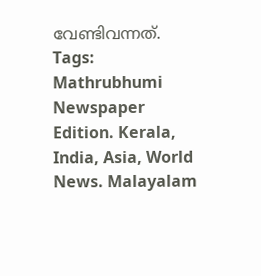വേണ്ടിവന്നത്.
Tags:  Mathrubhumi Newspaper Edition. Kerala, India, Asia, World News. Malayalam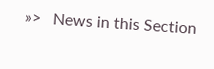»>   News in this Section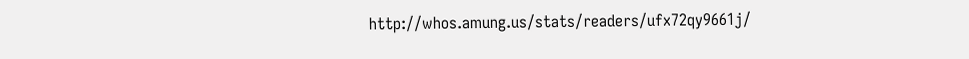http://whos.amung.us/stats/readers/ufx72qy9661j/